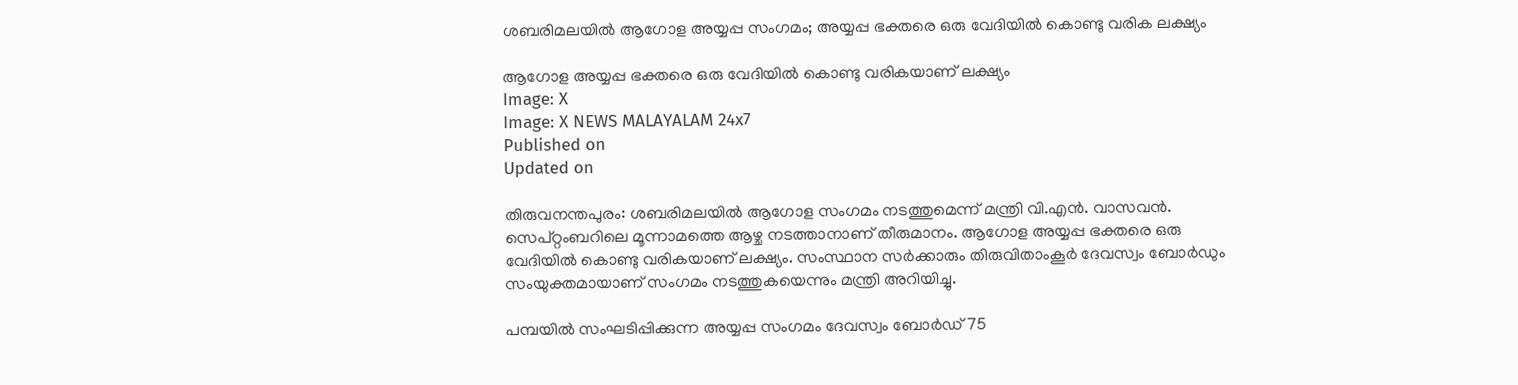ശബരിമലയില്‍ ആഗോള അയ്യപ്പ സംഗമം; അയ്യപ്പ ഭക്തരെ ഒരു വേദിയില്‍ കൊണ്ടു വരിക ലക്ഷ്യം

ആഗോള അയ്യപ്പ ഭക്തരെ ഒരു വേദിയില്‍ കൊണ്ടു വരികയാണ് ലക്ഷ്യം
Image: X
Image: X NEWS MALAYALAM 24x7
Published on
Updated on

തിരുവനന്തപുരം: ശബരിമലയില്‍ ആഗോള സംഗമം നടത്തുമെന്ന് മന്ത്രി വി.എന്‍. വാസവന്‍. സെപ്റ്റംബറിലെ മൂന്നാമത്തെ ആഴ്ച നടത്താനാണ് തീരുമാനം. ആഗോള അയ്യപ്പ ഭക്തരെ ഒരു വേദിയില്‍ കൊണ്ടു വരികയാണ് ലക്ഷ്യം. സംസ്ഥാന സര്‍ക്കാരും തിരുവിതാംകൂര്‍ ദേവസ്വം ബോര്‍ഡും സംയുക്തമായാണ് സംഗമം നടത്തുകയെന്നും മന്ത്രി അറിയിച്ചു.

പമ്പയില്‍ സംഘടിപ്പിക്കുന്ന അയ്യപ്പ സംഗമം ദേവസ്വം ബോര്‍ഡ് 75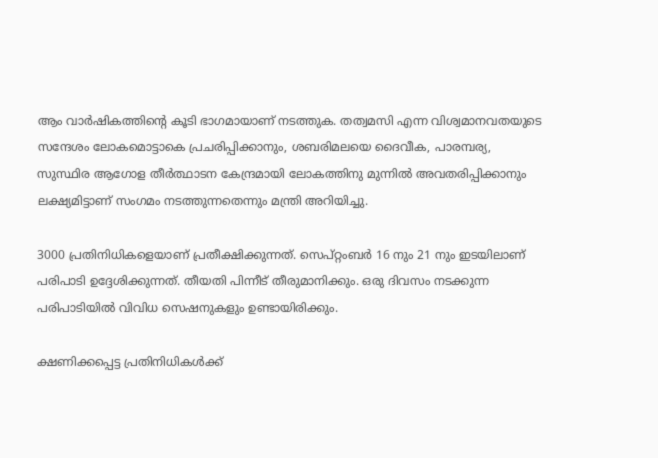ആം വാര്‍ഷികത്തിന്റെ കൂടി ഭാഗമായാണ് നടത്തുക. തത്വമസി എന്ന വിശ്വമാനവതയുടെ സന്ദേശം ലോകമൊട്ടാകെ പ്രചരിപ്പിക്കാനും, ശബരിമലയെ ദൈവീക, പാരമ്പര്യ, സുസ്ഥിര ആഗോള തീര്‍ത്ഥാടന കേന്ദ്രമായി ലോകത്തിനു മുന്നില്‍ അവതരിപ്പിക്കാനും ലക്ഷ്യമിട്ടാണ് സംഗമം നടത്തുന്നതെന്നും മന്ത്രി അറിയിച്ചു.

3000 പ്രതിനിധികളെയാണ് പ്രതീക്ഷിക്കുന്നത്. സെപ്റ്റംബര്‍ 16 നും 21 നും ഇടയിലാണ് പരിപാടി ഉദ്ദേശിക്കുന്നത്. തീയതി പിന്നീട് തീരുമാനിക്കും. ഒരു ദിവസം നടക്കുന്ന പരിപാടിയില്‍ വിവിധ സെഷനുകളും ഉണ്ടായിരിക്കും.

ക്ഷണിക്കപ്പെട്ട പ്രതിനിധികള്‍ക്ക്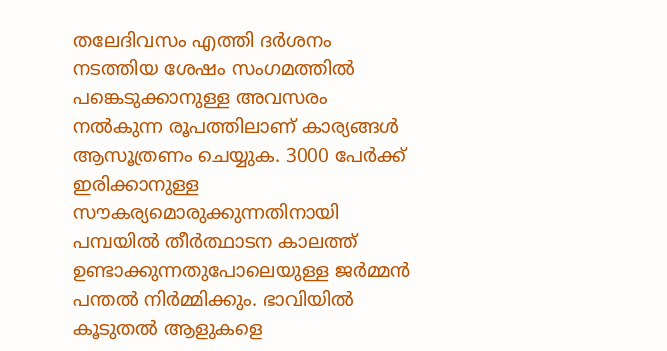തലേദിവസം എത്തി ദര്‍ശനം നടത്തിയ ശേഷം സംഗമത്തില്‍ പങ്കെടുക്കാനുള്ള അവസരം നല്‍കുന്ന രൂപത്തിലാണ് കാര്യങ്ങള്‍ ആസൂത്രണം ചെയ്യുക. 3000 പേര്‍ക്ക് ഇരിക്കാനുള്ള സൗകര്യമൊരുക്കുന്നതിനായി പമ്പയില്‍ തീര്‍ത്ഥാടന കാലത്ത് ഉണ്ടാക്കുന്നതുപോലെയുള്ള ജര്‍മ്മന്‍ പന്തല്‍ നിര്‍മ്മിക്കും. ഭാവിയില്‍ കൂടുതല്‍ ആളുകളെ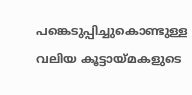പങ്കെടുപ്പിച്ചുകൊണ്ടുള്ള വലിയ കൂട്ടായ്മകളുടെ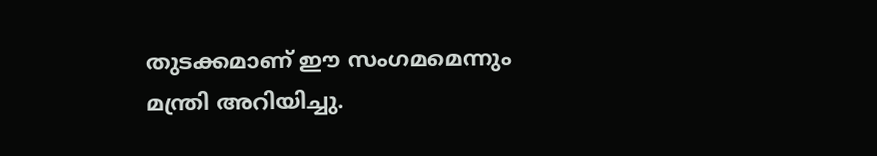തുടക്കമാണ് ഈ സംഗമമെന്നും മന്ത്രി അറിയിച്ചു.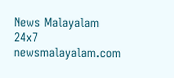News Malayalam 24x7
newsmalayalam.com